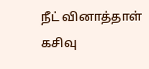நீட் வினாத்தாள் கசிவு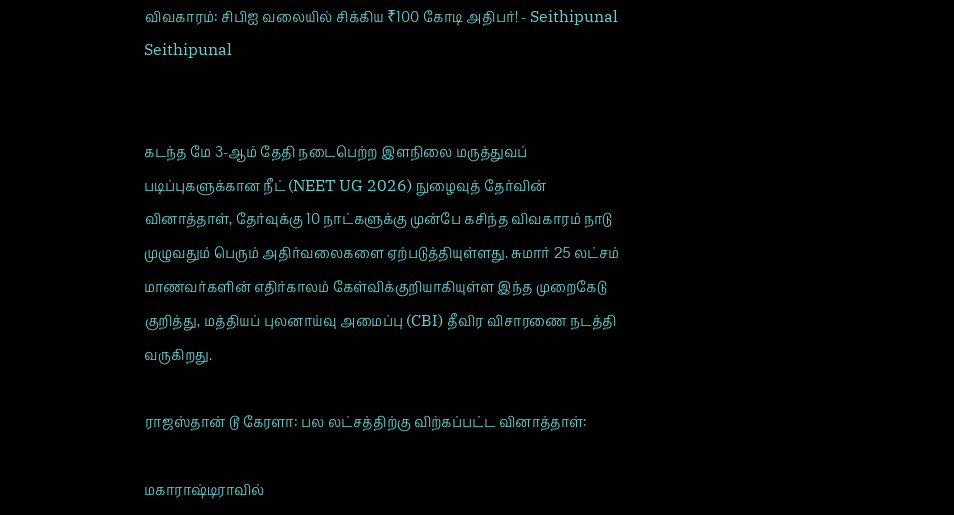விவகாரம்: சிபிஐ வலையில் சிக்கிய ₹100 கோடி அதிபர்! - Seithipunal
Seithipunal


கடந்த மே 3-ஆம் தேதி நடைபெற்ற இளநிலை மருத்துவப் படிப்புகளுக்கான நீட் (NEET UG 2026) நுழைவுத் தேர்வின் வினாத்தாள், தேர்வுக்கு 10 நாட்களுக்கு முன்பே கசிந்த விவகாரம் நாடு முழுவதும் பெரும் அதிர்வலைகளை ஏற்படுத்தியுள்ளது. சுமார் 25 லட்சம் மாணவர்களின் எதிர்காலம் கேள்விக்குறியாகியுள்ள இந்த முறைகேடு குறித்து, மத்தியப் புலனாய்வு அமைப்பு (CBI) தீவிர விசாரணை நடத்தி வருகிறது.

ராஜஸ்தான் டூ கேரளா: பல லட்சத்திற்கு விற்கப்பட்ட வினாத்தாள்:

மகாராஷ்டிராவில்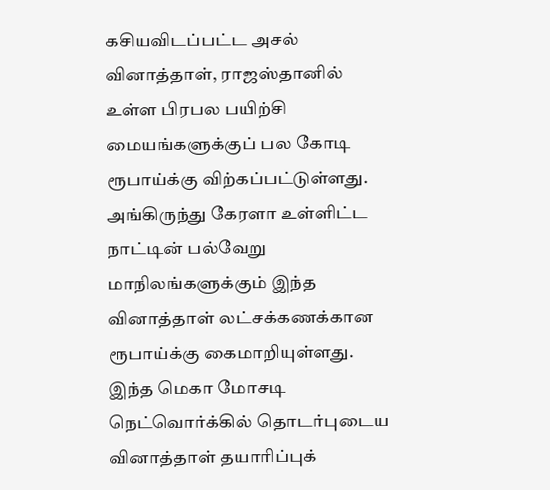கசியவிடப்பட்ட அசல் வினாத்தாள், ராஜஸ்தானில் உள்ள பிரபல பயிற்சி மையங்களுக்குப் பல கோடி ரூபாய்க்கு விற்கப்பட்டுள்ளது. அங்கிருந்து கேரளா உள்ளிட்ட நாட்டின் பல்வேறு மாநிலங்களுக்கும் இந்த வினாத்தாள் லட்சக்கணக்கான ரூபாய்க்கு கைமாறியுள்ளது. இந்த மெகா மோசடி நெட்வொர்க்கில் தொடர்புடைய வினாத்தாள் தயாரிப்புக்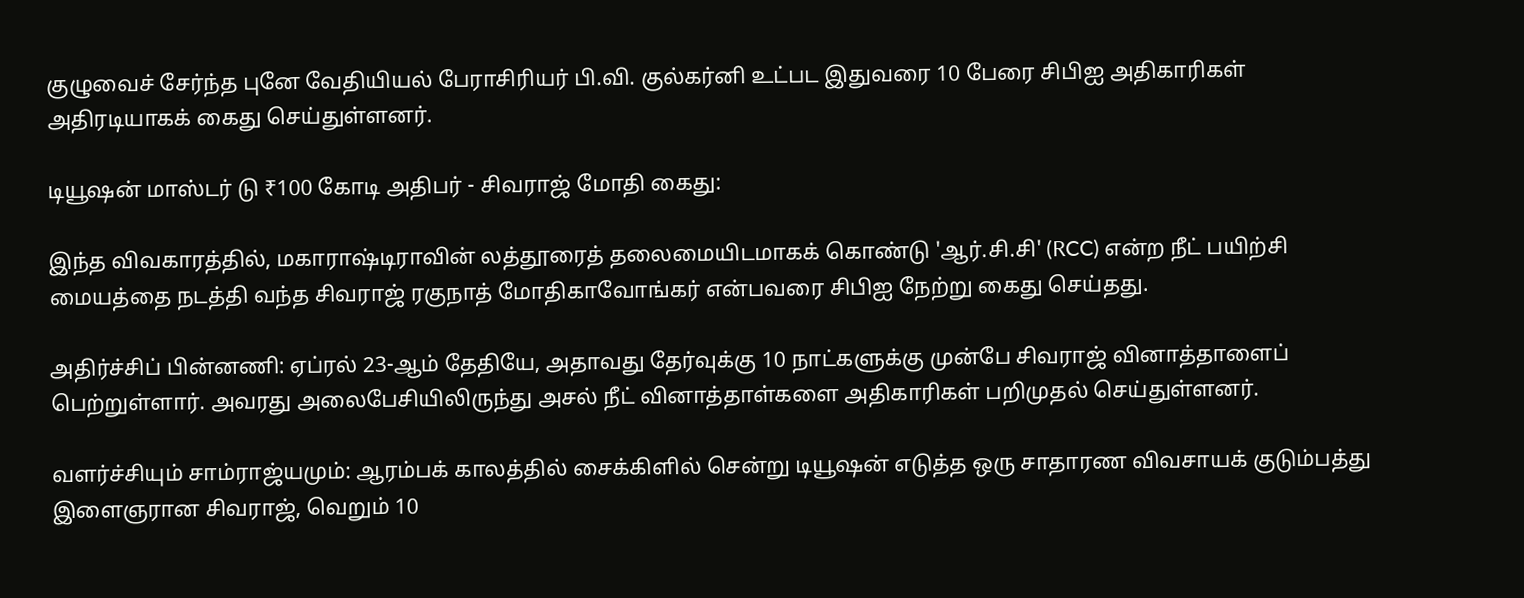குழுவைச் சேர்ந்த புனே வேதியியல் பேராசிரியர் பி.வி. குல்கர்னி உட்பட இதுவரை 10 பேரை சிபிஐ அதிகாரிகள் அதிரடியாகக் கைது செய்துள்ளனர்.

டியூஷன் மாஸ்டர் டு ₹100 கோடி அதிபர் - சிவராஜ் மோதி கைது:

இந்த விவகாரத்தில், மகாராஷ்டிராவின் லத்தூரைத் தலைமையிடமாகக் கொண்டு 'ஆர்.சி.சி' (RCC) என்ற நீட் பயிற்சி மையத்தை நடத்தி வந்த சிவராஜ் ரகுநாத் மோதிகாவோங்கர் என்பவரை சிபிஐ நேற்று கைது செய்தது.

அதிர்ச்சிப் பின்னணி: ஏப்ரல் 23-ஆம் தேதியே, அதாவது தேர்வுக்கு 10 நாட்களுக்கு முன்பே சிவராஜ் வினாத்தாளைப் பெற்றுள்ளார். அவரது அலைபேசியிலிருந்து அசல் நீட் வினாத்தாள்களை அதிகாரிகள் பறிமுதல் செய்துள்ளனர்.

வளர்ச்சியும் சாம்ராஜ்யமும்: ஆரம்பக் காலத்தில் சைக்கிளில் சென்று டியூஷன் எடுத்த ஒரு சாதாரண விவசாயக் குடும்பத்து இளைஞரான சிவராஜ், வெறும் 10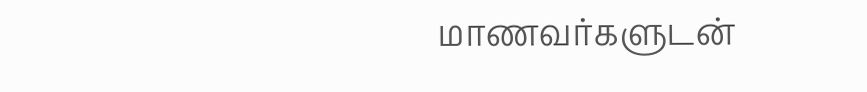மாணவர்களுடன்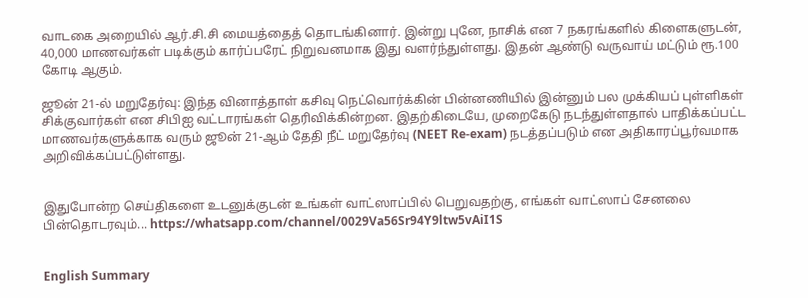வாடகை அறையில் ஆர்.சி.சி மையத்தைத் தொடங்கினார். இன்று புனே, நாசிக் என 7 நகரங்களில் கிளைகளுடன், 40,000 மாணவர்கள் படிக்கும் கார்ப்பரேட் நிறுவனமாக இது வளர்ந்துள்ளது. இதன் ஆண்டு வருவாய் மட்டும் ரூ.100 கோடி ஆகும்.

ஜூன் 21-ல் மறுதேர்வு: இந்த வினாத்தாள் கசிவு நெட்வொர்க்கின் பின்னணியில் இன்னும் பல முக்கியப் புள்ளிகள் சிக்குவார்கள் என சிபிஐ வட்டாரங்கள் தெரிவிக்கின்றன. இதற்கிடையே, முறைகேடு நடந்துள்ளதால் பாதிக்கப்பட்ட மாணவர்களுக்காக வரும் ஜூன் 21-ஆம் தேதி நீட் மறுதேர்வு (NEET Re-exam) நடத்தப்படும் என அதிகாரப்பூர்வமாக அறிவிக்கப்பட்டுள்ளது.


இதுபோன்ற செய்திகளை உடனுக்குடன் உங்கள் வாட்ஸாப்பில் பெறுவதற்கு, எங்கள் வாட்ஸாப் சேனலை பின்தொடரவும்... https://whatsapp.com/channel/0029Va56Sr94Y9ltw5vAiI1S


English Summary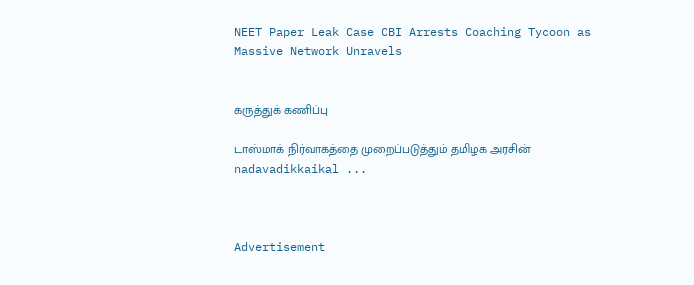NEET Paper Leak Case CBI Arrests Coaching Tycoon as Massive Network Unravels


கருத்துக் கணிப்பு

டாஸ்மாக் நிர்வாகத்தை முறைப்படுத்தும் தமிழக அரசின் nadavadikkaikal ...



Advertisement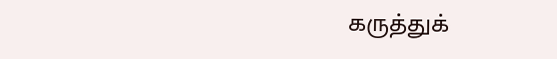கருத்துக்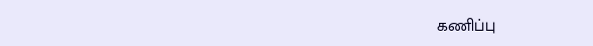கணிப்பு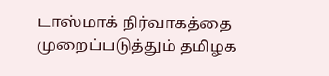டாஸ்மாக் நிர்வாகத்தை முறைப்படுத்தும் தமிழக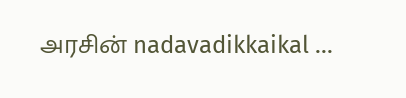அரசின் nadavadikkaikal ...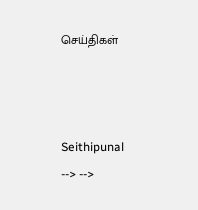செய்திகள்



Seithipunal
--> -->